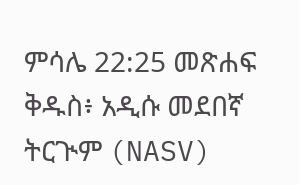ምሳሌ 22:25 መጽሐፍ ቅዱስ፥ አዲሱ መደበኛ ትርጒም (NASV)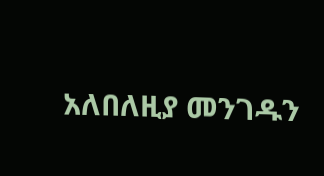አለበለዚያ መንገዱን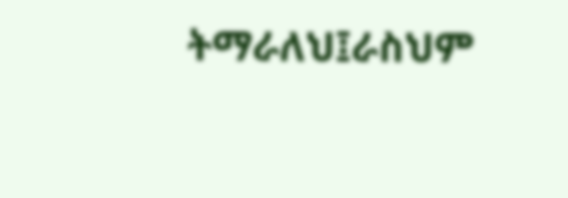ትማራለህ፤ራስህም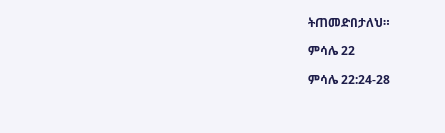ትጠመድበታለህ።

ምሳሌ 22

ምሳሌ 22:24-28